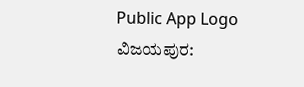Public App Logo
ವಿಜಯಪುರ: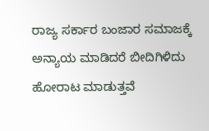ರಾಜ್ಯ ಸರ್ಕಾರ ಬಂಜಾರ ಸಮಾಜಕ್ಕೆ ಅನ್ಯಾಯ ಮಾಡಿದರೆ ಬೀದಿಗಿಳಿದು ಹೋರಾಟ ಮಾಡುತ್ತವೆ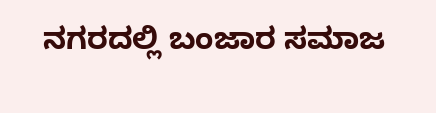ನಗರದಲ್ಲಿ ಬಂಜಾರ ಸಮಾಜ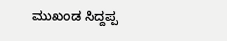ಮುಖಂಡ ಸಿದ್ದಪ್ಪ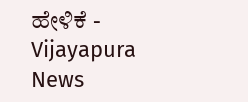ಹೇಳಿಕೆ - Vijayapura News